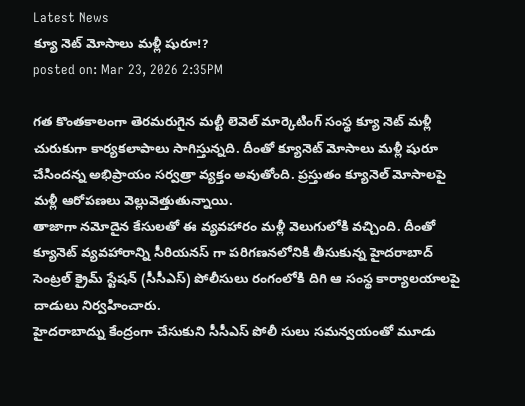Latest News
క్యూ నెట్ మోసాలు మళ్లీ షురూ!?
posted on: Mar 23, 2026 2:35PM

గత కొంతకాలంగా తెరమరుగైన మల్టీ లెవెల్ మార్కెటింగ్ సంస్థ క్యూ నెట్ మళ్లీ చురుకుగా కార్యకలాపాలు సాగిస్తున్నది. దీంతో క్యూనెట్ మోసాలు మళ్లీ షురూ చేసిందన్న అభిప్రాయం సర్వత్రా వ్యక్తం అవుతోంది. ప్రస్తుతం క్యూనెల్ మోసాలపై మళ్లీ ఆరోపణలు వెల్లువెత్తుతున్నాయి.
తాజాగా నమోదైన కేసులతో ఈ వ్యవహారం మళ్లీ వెలుగులోకి వచ్చింది. దీంతో క్యూనెట్ వ్యవహారాన్ని సీరియనస్ గా పరిగణనలోనికి తీసుకున్న హైదరాబాద్ సెంట్రల్ క్రైమ్ స్టేషన్ (సీసీఎస్) పోలీసులు రంగంలోకి దిగి ఆ సంస్థ కార్యాలయాలపై దాడులు నిర్వహించారు.
హైదరాబాద్ను కేంద్రంగా చేసుకుని సీసీఎస్ పోలీ సులు సమన్వయంతో మూడు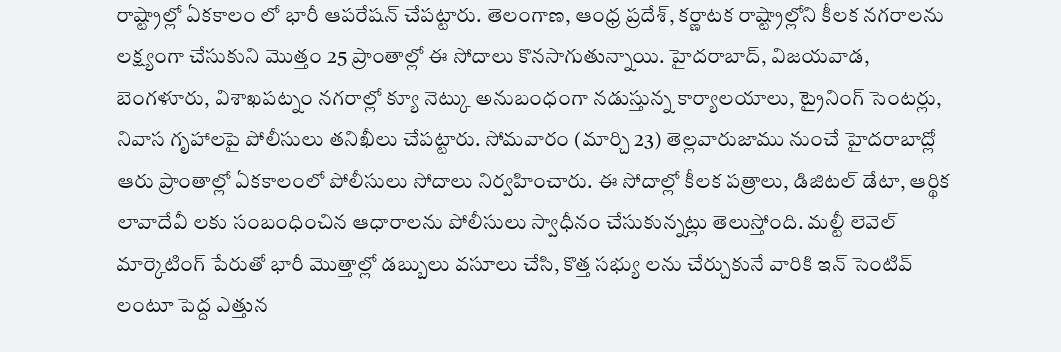రాష్ట్రాల్లో ఏకకాలం లో భారీ ఆపరేషన్ చేపట్టారు. తెలంగాణ, ఆంధ్ర ప్రదేశ్, కర్ణాటక రాష్ట్రాల్లోని కీలక నగరాలను లక్ష్యంగా చేసుకుని మొత్తం 25 ప్రాంతాల్లో ఈ సోదాలు కొనసాగుతున్నాయి. హైదరాబాద్, విజయవాడ, బెంగళూరు, విశాఖపట్నం నగరాల్లో క్యూ నెట్కు అనుబంధంగా నడుస్తున్న కార్యాలయాలు, ట్రైనింగ్ సెంటర్లు, నివాస గృహాలపై పోలీసులు తనిఖీలు చేపట్టారు. సోమవారం (మార్చి 23) తెల్లవారుజాము నుంచే హైదరాబాద్లో ఆరు ప్రాంతాల్లో ఏకకాలంలో పోలీసులు సోదాలు నిర్వహించారు. ఈ సోదాల్లో కీలక పత్రాలు, డిజిటల్ డేటా, ఆర్థిక లావాదేవీ లకు సంబంధించిన ఆధారాలను పోలీసులు స్వాధీనం చేసుకున్నట్లు తెలుస్తోంది. మల్టీ లెవెల్ మార్కెటింగ్ పేరుతో భారీ మొత్తాల్లో డబ్బులు వసూలు చేసి, కొత్త సభ్యు లను చేర్చుకునే వారికి ఇన్ సెంటివ్ లంటూ పెద్ద ఎత్తున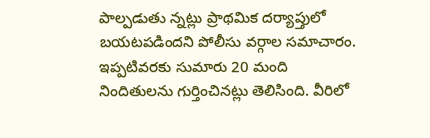పాల్పడుతు న్నట్లు ప్రాథమిక దర్యాప్తులో బయటపడిందని పోలీసు వర్గాల సమాచారం.
ఇప్పటివరకు సుమారు 20 మంది నిందితులను గుర్తించినట్లు తెలిసింది. వీరిలో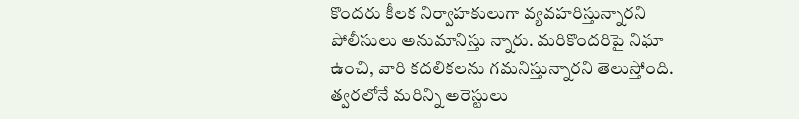కొందరు కీలక నిర్వాహకులుగా వ్యవహరిస్తున్నారని పోలీసులు అనుమానిస్తు న్నారు. మరికొందరిపై నిఘా ఉంచి, వారి కదలికలను గమనిస్తున్నారని తెలుస్తోంది. త్వరలోనే మరిన్ని అరెస్టులు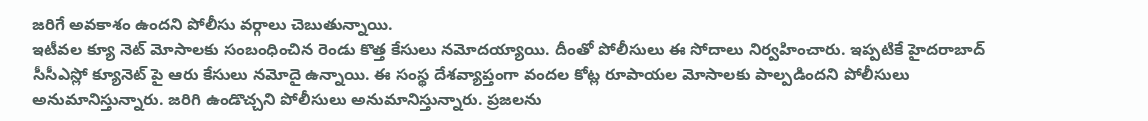జరిగే అవకాశం ఉందని పోలీసు వర్గాలు చెబుతున్నాయి.
ఇటీవల క్యూ నెట్ మోసాలకు సంబంధించిన రెండు కొత్త కేసులు నమోదయ్యాయి. దీంతో పోలీసులు ఈ సోదాలు నిర్వహించారు. ఇప్పటికే హైదరాబాద్ సీసీఎస్లో క్యూనెట్ పై ఆరు కేసులు నమోదై ఉన్నాయి. ఈ సంస్థ దేశవ్యాప్తంగా వందల కోట్ల రూపాయల మోసాలకు పాల్పడిందని పోలీసులు అనుమానిస్తున్నారు. జరిగి ఉండొచ్చని పోలీసులు అనుమానిస్తున్నారు. ప్రజలను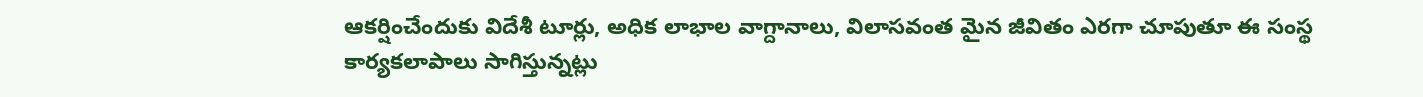ఆకర్షించేందుకు విదేశీ టూర్లు, అధిక లాభాల వాగ్దానాలు, విలాసవంత మైన జీవితం ఎరగా చూపుతూ ఈ సంస్థ కార్యకలాపాలు సాగిస్తున్నట్లు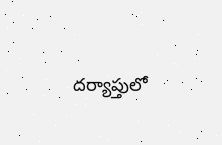దర్యాప్తులో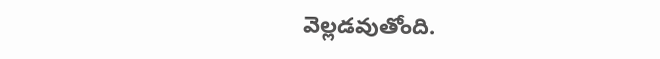వెల్లడవుతోంది.